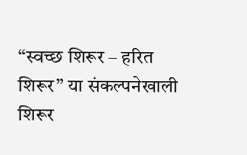“स्वच्छ शिरूर – हरित शिरूर” या संकल्पनेखाली शिरूर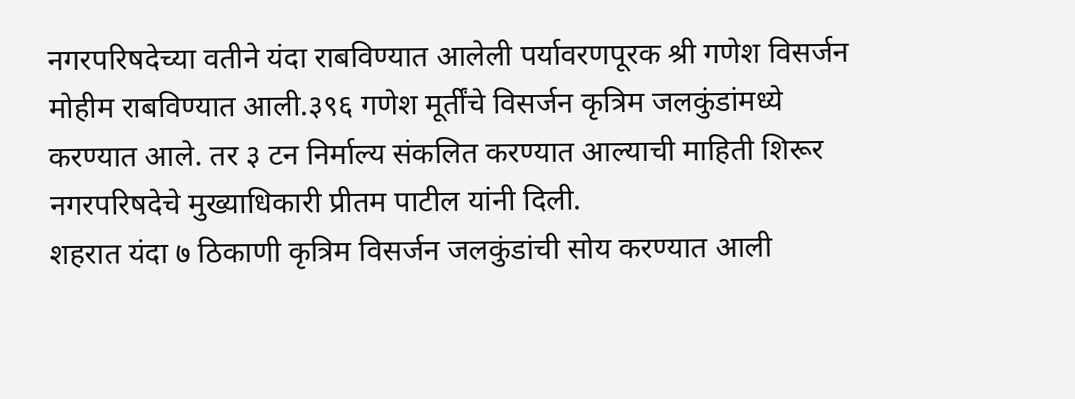नगरपरिषदेच्या वतीने यंदा राबविण्यात आलेली पर्यावरणपूरक श्री गणेश विसर्जन मोहीम राबविण्यात आली.३९६ गणेश मूर्तींचे विसर्जन कृत्रिम जलकुंडांमध्ये करण्यात आले. तर ३ टन निर्माल्य संकलित करण्यात आल्याची माहिती शिरूर नगरपरिषदेचे मुख्याधिकारी प्रीतम पाटील यांनी दिली.
शहरात यंदा ७ ठिकाणी कृत्रिम विसर्जन जलकुंडांची सोय करण्यात आली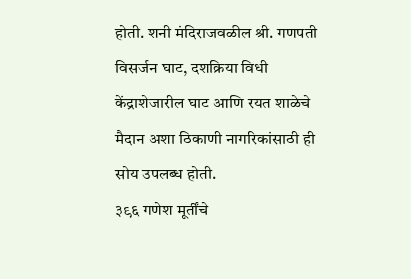होती. शनी मंदिराजवळील श्री. गणपती विसर्जन घाट, दशक्रिया विधी केंद्राशेजारील घाट आणि रयत शाळेचे मैदान अशा ठिकाणी नागरिकांसाठी ही सोय उपलब्ध होती.
३९६ गणेश मूर्तींचे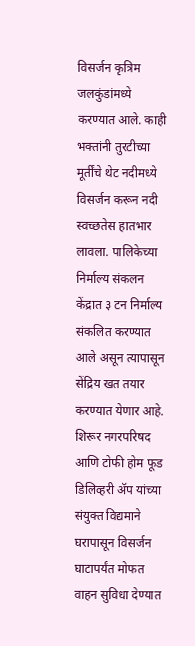विसर्जन कृत्रिम जलकुंडांमध्ये करण्यात आले. काही भक्तांनी तुरटीच्या मूर्तींचे थेट नदीमध्ये विसर्जन करून नदी स्वच्छतेस हातभार लावला. पालिकेच्या निर्माल्य संकलन केंद्रात ३ टन निर्माल्य संकलित करण्यात आले असून त्यापासून सेंद्रिय खत तयार करण्यात येणार आहे.
शिरूर नगरपरिषद आणि टोफी होम फूड डिलिव्हरी ॲप यांच्या संयुक्त विद्यमाने घरापासून विसर्जन घाटापर्यंत मोफत वाहन सुविधा देण्यात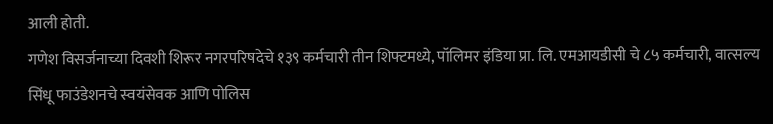आली होती.
गणेश विसर्जनाच्या दिवशी शिरूर नगरपरिषदेचे १३९ कर्मचारी तीन शिफ्टमध्ये, पॉलिमर इंडिया प्रा. लि. एमआयडीसी चे ८५ कर्मचारी, वात्सल्य सिंधू फाउंडेशनचे स्वयंसेवक आणि पोलिस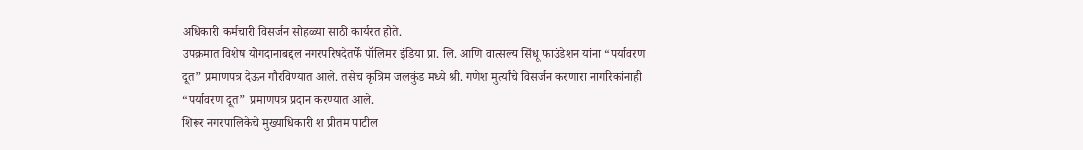अधिकारी कर्मचारी विसर्जन सोहळ्या साठी कार्यरत होते.
उपक्रमात विशेष योगदानाबद्दल नगरपरिषदेतर्फे पॉलिमर इंडिया प्रा. लि. आणि वात्सल्य सिंधू फाउंडेशन यांना “पर्यावरण दूत” प्रमाणपत्र देऊन गौरविण्यात आले. तसेच कृत्रिम जलकुंड मध्ये श्री. गणेश मुर्त्यांचे विसर्जन करणारा नागरिकांनाही “पर्यावरण दूत” प्रमाणपत्र प्रदान करण्यात आले.
शिरूर नगरपालिकेचे मुख्याधिकारी श प्रीतम पाटील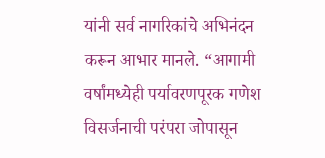यांनी सर्व नागरिकांचे अभिनंदन करून आभार मानले. “आगामी वर्षांमध्येही पर्यावरणपूरक गणेश विसर्जनाची परंपरा जोपासून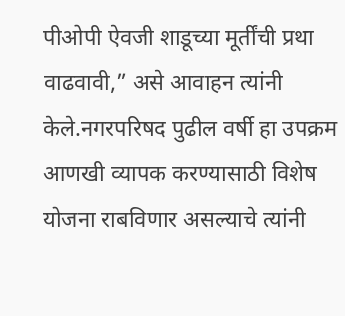पीओपी ऐवजी शाडूच्या मूर्तींची प्रथा वाढवावी,” असे आवाहन त्यांनी केले.नगरपरिषद पुढील वर्षी हा उपक्रम आणखी व्यापक करण्यासाठी विशेष योजना राबविणार असल्याचे त्यांनी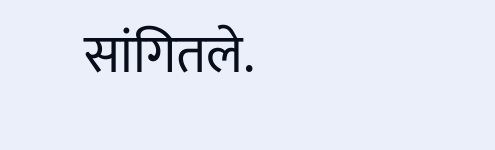सांगितले.